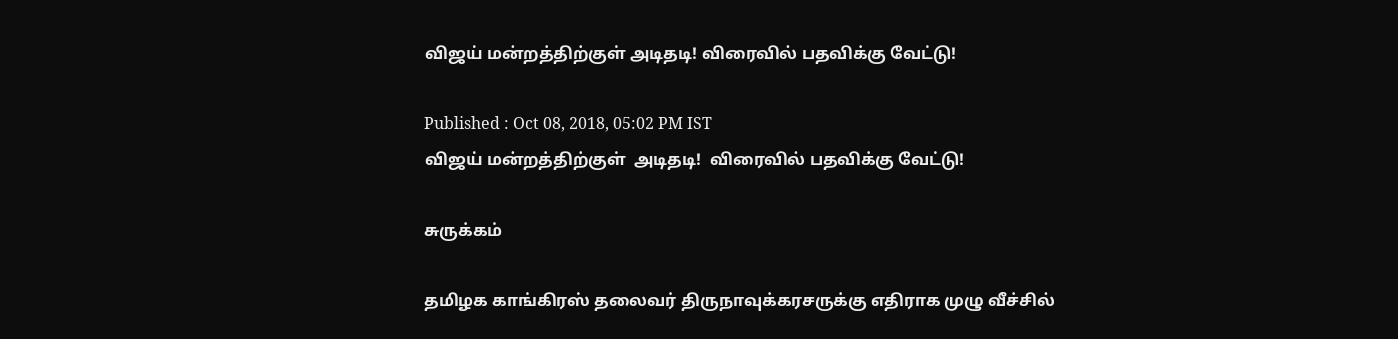விஜய் மன்றத்திற்குள் அடிதடி! விரைவில் பதவிக்கு வேட்டு!

Published : Oct 08, 2018, 05:02 PM IST
விஜய் மன்றத்திற்குள்  அடிதடி!  விரைவில் பதவிக்கு வேட்டு!

சுருக்கம்

தமிழக காங்கிரஸ் தலைவர் திருநாவுக்கரசருக்கு எதிராக முழு வீச்சில்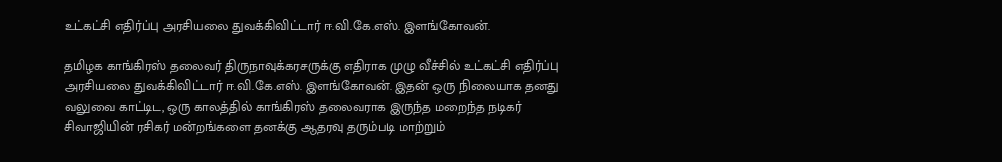உட்கட்சி எதிர்ப்பு அரசியலை துவக்கிவிட்டார் ஈ.வி.கே.எஸ். இளங்கோவன்.

தமிழக காங்கிரஸ் தலைவர் திருநாவுக்கரசருக்கு எதிராக முழு வீச்சில் உட்கட்சி எதிர்ப்பு அரசியலை துவக்கிவிட்டார் ஈ.வி.கே.எஸ். இளங்கோவன். இதன் ஒரு நிலையாக தனது வலுவை காட்டிட, ஒரு காலத்தில் காங்கிரஸ் தலைவராக இருந்த மறைந்த நடிகர் சிவாஜியின் ரசிகர் மன்றங்களை தனக்கு ஆதரவு தரும்படி மாற்றும்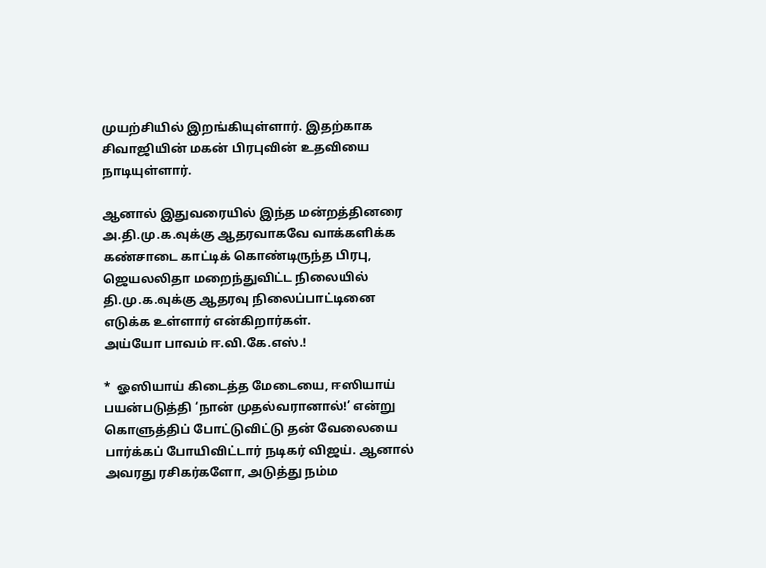முயற்சியில் இறங்கியுள்ளார். இதற்காக சிவாஜியின் மகன் பிரபுவின் உதவியை நாடியுள்ளார்.

ஆனால் இதுவரையில் இந்த மன்றத்தினரை அ.தி.மு.க.வுக்கு ஆதரவாகவே வாக்களிக்க கண்சாடை காட்டிக் கொண்டிருந்த பிரபு, ஜெயலலிதா மறைந்துவிட்ட நிலையில் தி.மு.க.வுக்கு ஆதரவு நிலைப்பாட்டினை எடுக்க உள்ளார் என்கிறார்கள்.
அய்யோ பாவம் ஈ.வி.கே.எஸ்.!

*  ஓஸியாய் கிடைத்த மேடையை, ஈஸியாய் பயன்படுத்தி ‘நான் முதல்வரானால்!’ என்று கொளுத்திப் போட்டுவிட்டு தன் வேலையை பார்க்கப் போயிவிட்டார் நடிகர் விஜய். ஆனால் அவரது ரசிகர்களோ, அடுத்து நம்ம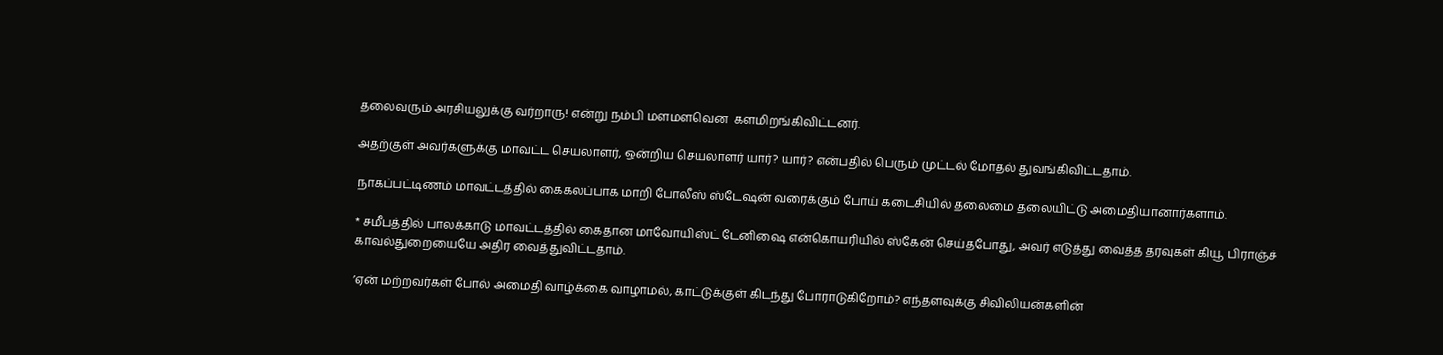தலைவரும் அரசியலுக்கு வர்றாரு! என்று நம்பி மளமளவென  களமிறங்கிவிட்டனர்.

அதற்குள் அவர்களுக்கு மாவட்ட செயலாளர், ஒன்றிய செயலாளர் யார்? யார்? என்பதில் பெரும் முட்டல் மோதல் துவங்கிவிட்டதாம்.

நாகப்பட்டிணம் மாவட்டத்தில் கைகலப்பாக மாறி போலீஸ் ஸ்டேஷன் வரைக்கும் போய் கடைசியில் தலைமை தலையிட்டு அமைதியானார்களாம்.

* சமீபத்தில் பாலக்காடு மாவட்டத்தில் கைதான மாவோயிஸ்ட் டேனிஷை என்கொயரியில் ஸ்கேன் செய்தபோது, அவர் எடுத்து வைத்த தரவுகள் கியூ பிராஞ்ச் காவல்துறையையே அதிர வைத்துவிட்டதாம்.

’ஏன் மற்றவர்கள் போல் அமைதி வாழ்க்கை வாழாமல், காட்டுக்குள் கிடந்து போராடுகிறோம்? எந்தளவுக்கு சிவிலியன்களின்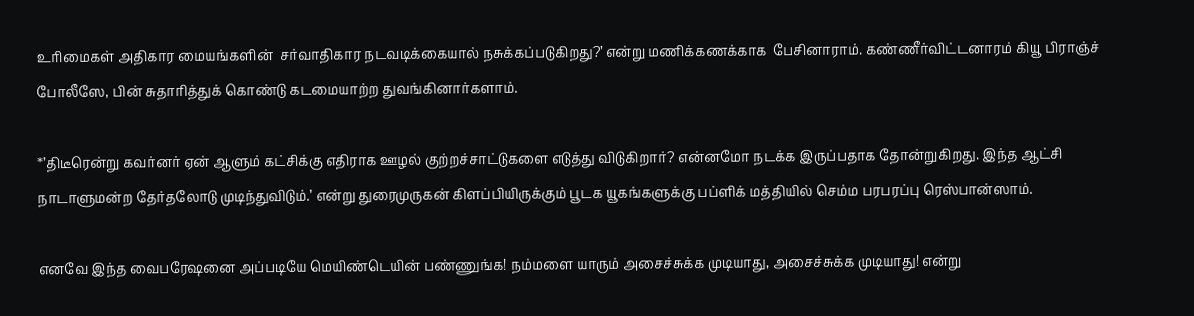உரிமைகள் அதிகார மையங்களின்  சர்வாதிகார நடவடிக்கையால் நசுக்கப்படுகிறது?’ என்று மணிக்கணக்காக  பேசினாராம். கண்ணீர்விட்டனாரம் கியூ பிராஞ்ச் போலீஸே, பின் சுதாரித்துக் கொண்டு கடமையாற்ற துவங்கினார்களாம்.

*’திடீரென்று கவர்னர் ஏன் ஆளும் கட்சிக்கு எதிராக ஊழல் குற்றச்சாட்டுகளை எடுத்து விடுகிறார்? என்னமோ நடக்க இருப்பதாக தோன்றுகிறது. இந்த ஆட்சி நாடாளுமன்ற தேர்தலோடு முடிந்துவிடும்.’ என்று துரைமுருகன் கிளப்பியிருக்கும் பூடக யூகங்களுக்கு பப்ளிக் மத்தியில் செம்ம பரபரப்பு ரெஸ்பான்ஸாம்.

எனவே இந்த வைபரேஷனை அப்படியே மெயிண்டெயின் பண்ணுங்க! நம்மளை யாரும் அசைச்சுக்க முடியாது, அசைச்சுக்க முடியாது! என்று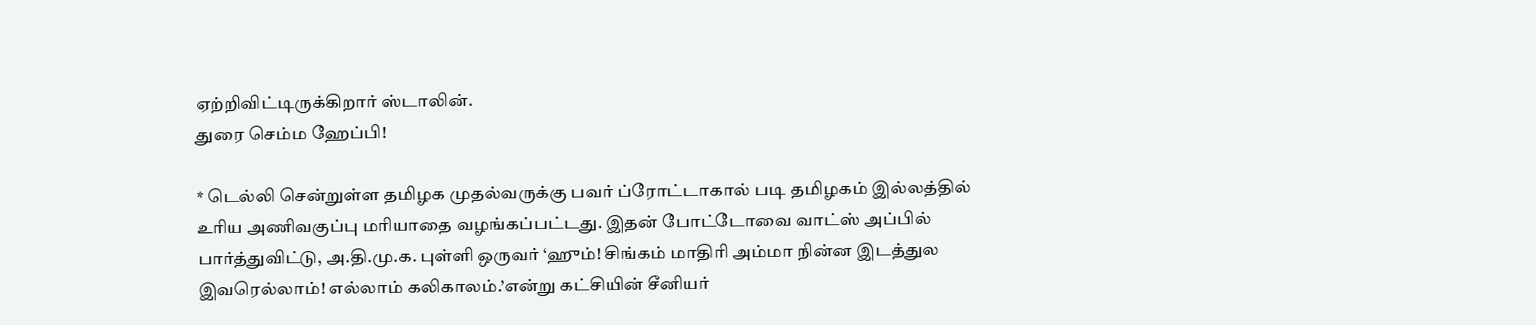ஏற்றிவிட்டிருக்கிறார் ஸ்டாலின்.
துரை செம்ம ஹேப்பி!

* டெல்லி சென்றுள்ள தமிழக முதல்வருக்கு பவர் ப்ரோட்டாகால் படி தமிழகம் இல்லத்தில் உரிய அணிவகுப்பு மரியாதை வழங்கப்பட்டது. இதன் போட்டோவை வாட்ஸ் அப்பில் பார்த்துவிட்டு, அ.தி.மு.க. புள்ளி ஒருவர் ‘ஹும்! சிங்கம் மாதிரி அம்மா நின்ன இடத்துல இவரெல்லாம்! எல்லாம் கலிகாலம்.’என்று கட்சியின் சீனியர்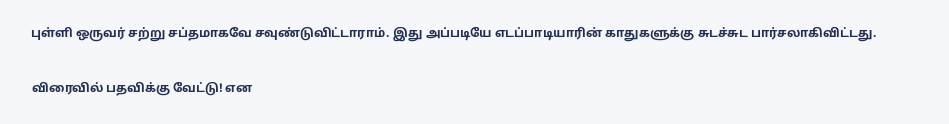புள்ளி ஒருவர் சற்று சப்தமாகவே சவுண்டுவிட்டாராம். இது அப்படியே எடப்பாடியாரின் காதுகளுக்கு சுடச்சுட பார்சலாகிவிட்டது.

விரைவில் பதவிக்கு வேட்டு! என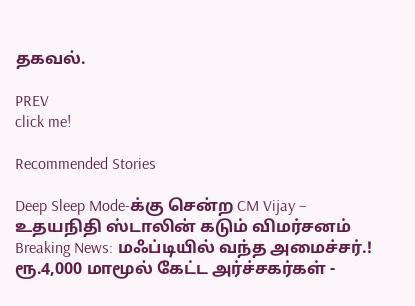தகவல்.

PREV
click me!

Recommended Stories

Deep Sleep Mode-க்கு சென்ற CM Vijay – உதயநிதி ஸ்டாலின் கடும் விமர்சனம்
Breaking News: மஃப்டியில் வந்த அமைச்சர்.! ரூ.4,000 மாமூல் கேட்ட அர்ச்சகர்கள் -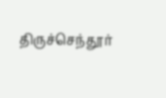திருச்செந்தூர்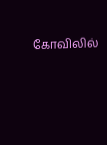கோவிலில்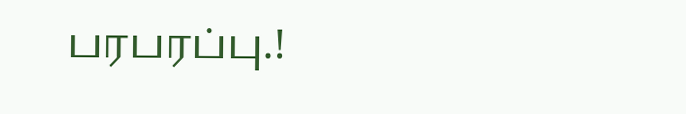பரபரப்பு.!